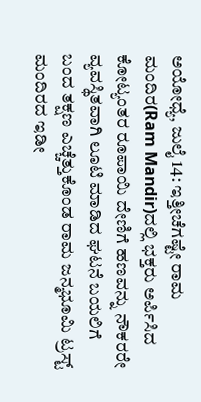ಅಯೋಧ್ಯೆ, ಜುಲೈ 14: ಇತ್ತೀಚೆಗಷ್ಟೇ ರಾಮ ಮಂದಿರ(Ram Mandir)ದಲ್ಲಿ ಭಕ್ತರು ಅರ್ಪಿಸಿದ ಕೋಟ್ಯಂತರ ರೂಪಾಯಿ ದೇಣಿಗೆ ಹಣವನ್ನು ನೌಕರರೇ ವ್ಯವಸ್ಥಿತವಾಗಿ ಲೂಟಿ ಮಾಡಿದ ಘಟನೆ ಬಯಲಿಗೆ ಬಂದ ತಕ್ಷಣ ಎಚ್ಚೆತ್ತುಕೊಂಡ ರಾಮ ಜನ್ಮಭೂಮಿ ಟ್ರಸ್ಟ್ ಮಂದಿರದ ಇಡೀ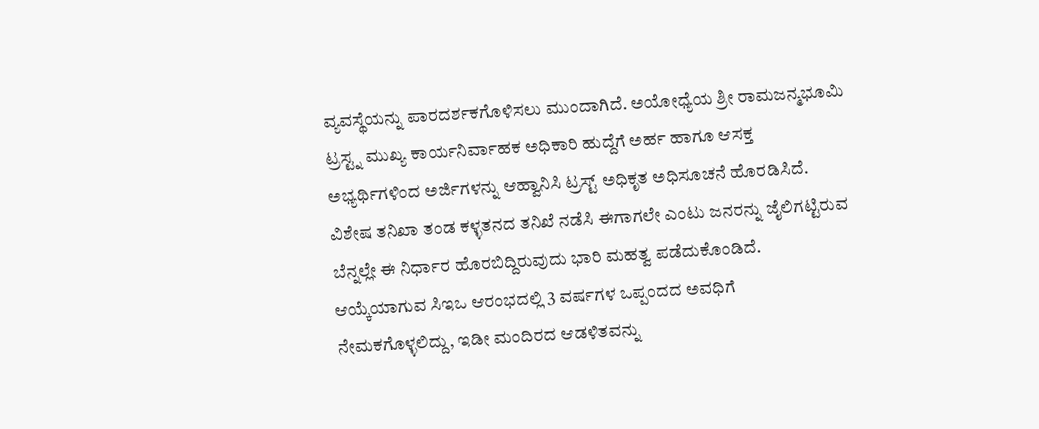ವ್ಯವಸ್ಥೆಯನ್ನು ಪಾರದರ್ಶಕಗೊಳಿಸಲು ಮುಂದಾಗಿದೆ. ಅಯೋಧ್ಯೆಯ ಶ್ರೀ ರಾಮಜನ್ಮಭೂಮಿ ಟ್ರಸ್ಟ್ನ ಮುಖ್ಯ ಕಾರ್ಯನಿರ್ವಾಹಕ ಅಧಿಕಾರಿ ಹುದ್ದೆಗೆ ಅರ್ಹ ಹಾಗೂ ಆಸಕ್ತ ಅಭ್ಯರ್ಥಿಗಳಿಂದ ಅರ್ಜಿಗಳನ್ನು ಆಹ್ವಾನಿಸಿ ಟ್ರಸ್ಟ್ ಅಧಿಕೃತ ಅಧಿಸೂಚನೆ ಹೊರಡಿಸಿದೆ.
ವಿಶೇಷ ತನಿಖಾ ತಂಡ ಕಳ್ಳತನದ ತನಿಖೆ ನಡೆಸಿ ಈಗಾಗಲೇ ಎಂಟು ಜನರನ್ನು ಜೈಲಿಗಟ್ಟಿರುವ ಬೆನ್ನಲ್ಲೇ ಈ ನಿರ್ಧಾರ ಹೊರಬಿದ್ದಿರುವುದು ಭಾರಿ ಮಹತ್ವ ಪಡೆದುಕೊಂಡಿದೆ. ಆಯ್ಕೆಯಾಗುವ ಸಿಇಒ ಆರಂಭದಲ್ಲಿ 3 ವರ್ಷಗಳ ಒಪ್ಪಂದದ ಅವಧಿಗೆ ನೇಮಕಗೊಳ್ಳಲಿದ್ದು, ಇಡೀ ಮಂದಿರದ ಆಡಳಿತವನ್ನು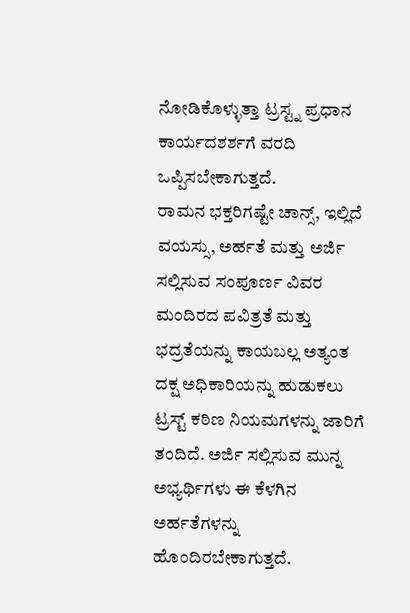ನೋಡಿಕೊಳ್ಳುತ್ತಾ ಟ್ರಸ್ಟ್ನ ಪ್ರಧಾನ ಕಾರ್ಯದಶರ್ಶಗೆ ವರದಿ ಒಪ್ಪಿಸಬೇಕಾಗುತ್ತದೆ.
ರಾಮನ ಭಕ್ತರಿಗಷ್ಟೇ ಚಾನ್ಸ್, ಇಲ್ಲಿದೆ ವಯಸ್ಸು, ಅರ್ಹತೆ ಮತ್ತು ಅರ್ಜಿ ಸಲ್ಲಿಸುವ ಸಂಪೂರ್ಣ ವಿವರ
ಮಂದಿರದ ಪವಿತ್ರತೆ ಮತ್ತು ಭದ್ರತೆಯನ್ನು ಕಾಯಬಲ್ಲ ಅತ್ಯಂತ ದಕ್ಷ ಅಧಿಕಾರಿಯನ್ನು ಹುಡುಕಲು ಟ್ರಸ್ಟ್ ಕಠಿಣ ನಿಯಮಗಳನ್ನು ಜಾರಿಗೆ ತಂದಿದೆ. ಅರ್ಜಿ ಸಲ್ಲಿಸುವ ಮುನ್ನ ಅಭ್ಯರ್ಥಿಗಳು ಈ ಕೆಳಗಿನ ಅರ್ಹತೆಗಳನ್ನು ಹೊಂದಿರಬೇಕಾಗುತ್ತದೆ.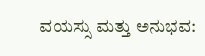ವಯಸ್ಸು ಮತ್ತು ಅನುಭವ: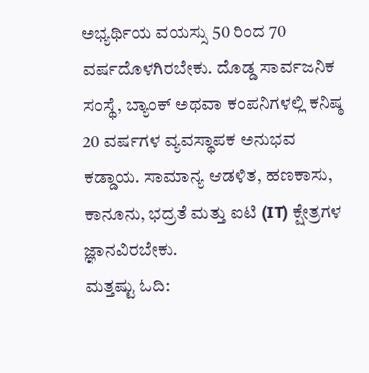ಅಭ್ಯರ್ಥಿಯ ವಯಸ್ಸು 50 ರಿಂದ 70 ವರ್ಷದೊಳಗಿರಬೇಕು. ದೊಡ್ಡ ಸಾರ್ವಜನಿಕ ಸಂಸ್ಥೆ, ಬ್ಯಾಂಕ್ ಅಥವಾ ಕಂಪನಿಗಳಲ್ಲಿ ಕನಿಷ್ಠ 20 ವರ್ಷಗಳ ವ್ಯವಸ್ಥಾಪಕ ಅನುಭವ ಕಡ್ಡಾಯ. ಸಾಮಾನ್ಯ ಆಡಳಿತ, ಹಣಕಾಸು, ಕಾನೂನು, ಭದ್ರತೆ ಮತ್ತು ಐಟಿ (IT) ಕ್ಷೇತ್ರಗಳ ಜ್ಞಾನವಿರಬೇಕು.
ಮತ್ತಷ್ಟು ಓದಿ: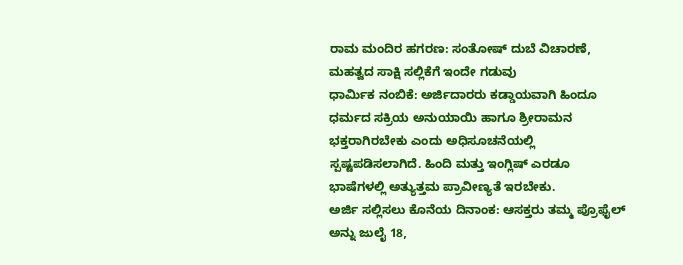ರಾಮ ಮಂದಿರ ಹಗರಣ: ಸಂತೋಷ್ ದುಬೆ ವಿಚಾರಣೆ, ಮಹತ್ವದ ಸಾಕ್ಷಿ ಸಲ್ಲಿಕೆಗೆ ಇಂದೇ ಗಡುವು
ಧಾರ್ಮಿಕ ನಂಬಿಕೆ: ಅರ್ಜಿದಾರರು ಕಡ್ಡಾಯವಾಗಿ ಹಿಂದೂ ಧರ್ಮದ ಸಕ್ರಿಯ ಅನುಯಾಯಿ ಹಾಗೂ ಶ್ರೀರಾಮನ ಭಕ್ತರಾಗಿರಬೇಕು ಎಂದು ಅಧಿಸೂಚನೆಯಲ್ಲಿ ಸ್ಪಷ್ಟಪಡಿಸಲಾಗಿದೆ. ಹಿಂದಿ ಮತ್ತು ಇಂಗ್ಲಿಷ್ ಎರಡೂ ಭಾಷೆಗಳಲ್ಲಿ ಅತ್ಯುತ್ತಮ ಪ್ರಾವೀಣ್ಯತೆ ಇರಬೇಕು.
ಅರ್ಜಿ ಸಲ್ಲಿಸಲು ಕೊನೆಯ ದಿನಾಂಕ: ಆಸಕ್ತರು ತಮ್ಮ ಪ್ರೊಫೈಲ್ ಅನ್ನು ಜುಲೈ 18,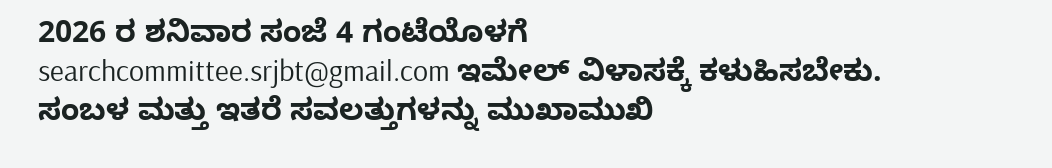2026 ರ ಶನಿವಾರ ಸಂಜೆ 4 ಗಂಟೆಯೊಳಗೆ searchcommittee.srjbt@gmail.com ಇಮೇಲ್ ವಿಳಾಸಕ್ಕೆ ಕಳುಹಿಸಬೇಕು. ಸಂಬಳ ಮತ್ತು ಇತರೆ ಸವಲತ್ತುಗಳನ್ನು ಮುಖಾಮುಖಿ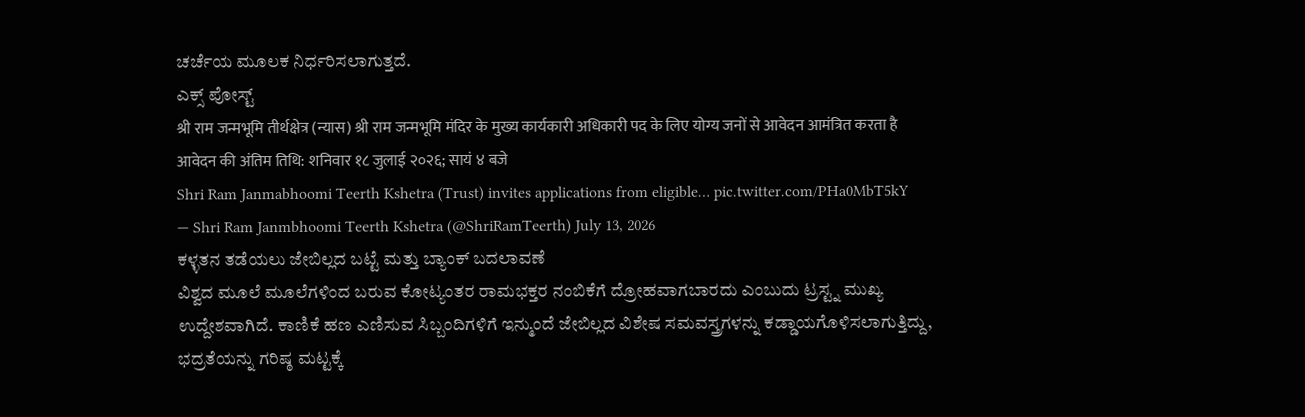ಚರ್ಚೆಯ ಮೂಲಕ ನಿರ್ಧರಿಸಲಾಗುತ್ತದೆ.
ಎಕ್ಸ್ ಪೋಸ್ಟ್
श्री राम जन्मभूमि तीर्थक्षेत्र (न्यास) श्री राम जन्मभूमि मंदिर के मुख्य कार्यकारी अधिकारी पद के लिए योग्य जनों से आवेदन आमंत्रित करता है
आवेदन की अंतिम तिथि: शनिवार १८ जुलाई २०२६; सायं ४ बजे
Shri Ram Janmabhoomi Teerth Kshetra (Trust) invites applications from eligible… pic.twitter.com/PHa0MbT5kY
— Shri Ram Janmbhoomi Teerth Kshetra (@ShriRamTeerth) July 13, 2026
ಕಳ್ಳತನ ತಡೆಯಲು ಜೇಬಿಲ್ಲದ ಬಟ್ಟೆ ಮತ್ತು ಬ್ಯಾಂಕ್ ಬದಲಾವಣೆ
ವಿಶ್ವದ ಮೂಲೆ ಮೂಲೆಗಳಿಂದ ಬರುವ ಕೋಟ್ಯಂತರ ರಾಮಭಕ್ತರ ನಂಬಿಕೆಗೆ ದ್ರೋಹವಾಗಬಾರದು ಎಂಬುದು ಟ್ರಸ್ಟ್ನ ಮುಖ್ಯ ಉದ್ದೇಶವಾಗಿದೆ. ಕಾಣಿಕೆ ಹಣ ಎಣಿಸುವ ಸಿಬ್ಬಂದಿಗಳಿಗೆ ಇನ್ಮುಂದೆ ಜೇಬಿಲ್ಲದ ವಿಶೇಷ ಸಮವಸ್ತ್ರಗಳನ್ನು ಕಡ್ಡಾಯಗೊಳಿಸಲಾಗುತ್ತಿದ್ದು, ಭದ್ರತೆಯನ್ನು ಗರಿಷ್ಠ ಮಟ್ಟಕ್ಕೆ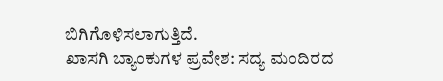ಬಿಗಿಗೊಳಿಸಲಾಗುತ್ತಿದೆ.
ಖಾಸಗಿ ಬ್ಯಾಂಕುಗಳ ಪ್ರವೇಶ: ಸದ್ಯ ಮಂದಿರದ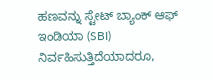ಹಣವನ್ನು ಸ್ಟೇಟ್ ಬ್ಯಾಂಕ್ ಆಫ್ ಇಂಡಿಯಾ (SBI) ನಿರ್ವಹಿಸುತ್ತಿದೆಯಾದರೂ,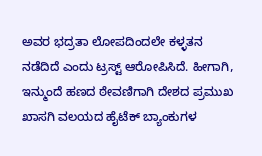ಅವರ ಭದ್ರತಾ ಲೋಪದಿಂದಲೇ ಕಳ್ಳತನ ನಡೆದಿದೆ ಎಂದು ಟ್ರಸ್ಟ್ ಆರೋಪಿಸಿದೆ. ಹೀಗಾಗಿ, ಇನ್ಮುಂದೆ ಹಣದ ಠೇವಣಿಗಾಗಿ ದೇಶದ ಪ್ರಮುಖ ಖಾಸಗಿ ವಲಯದ ಹೈಟೆಕ್ ಬ್ಯಾಂಕುಗಳ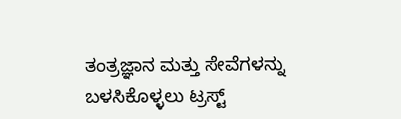ತಂತ್ರಜ್ಞಾನ ಮತ್ತು ಸೇವೆಗಳನ್ನು ಬಳಸಿಕೊಳ್ಳಲು ಟ್ರಸ್ಟ್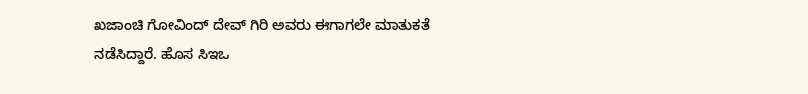ಖಜಾಂಚಿ ಗೋವಿಂದ್ ದೇವ್ ಗಿರಿ ಅವರು ಈಗಾಗಲೇ ಮಾತುಕತೆ ನಡೆಸಿದ್ದಾರೆ. ಹೊಸ ಸಿಇಒ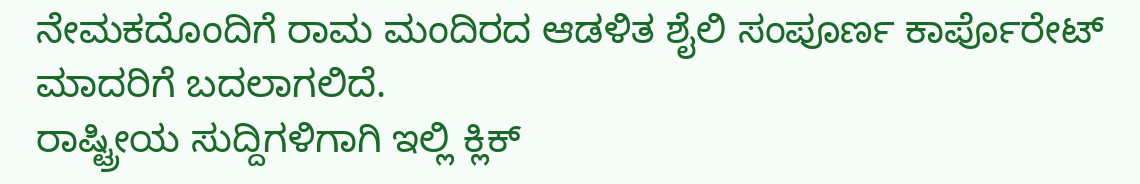ನೇಮಕದೊಂದಿಗೆ ರಾಮ ಮಂದಿರದ ಆಡಳಿತ ಶೈಲಿ ಸಂಪೂರ್ಣ ಕಾರ್ಪೊರೇಟ್ ಮಾದರಿಗೆ ಬದಲಾಗಲಿದೆ.
ರಾಷ್ಟ್ರೀಯ ಸುದ್ದಿಗಳಿಗಾಗಿ ಇಲ್ಲಿ ಕ್ಲಿಕ್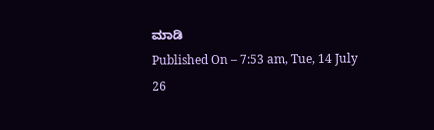ಮಾಡಿ
Published On – 7:53 am, Tue, 14 July 26